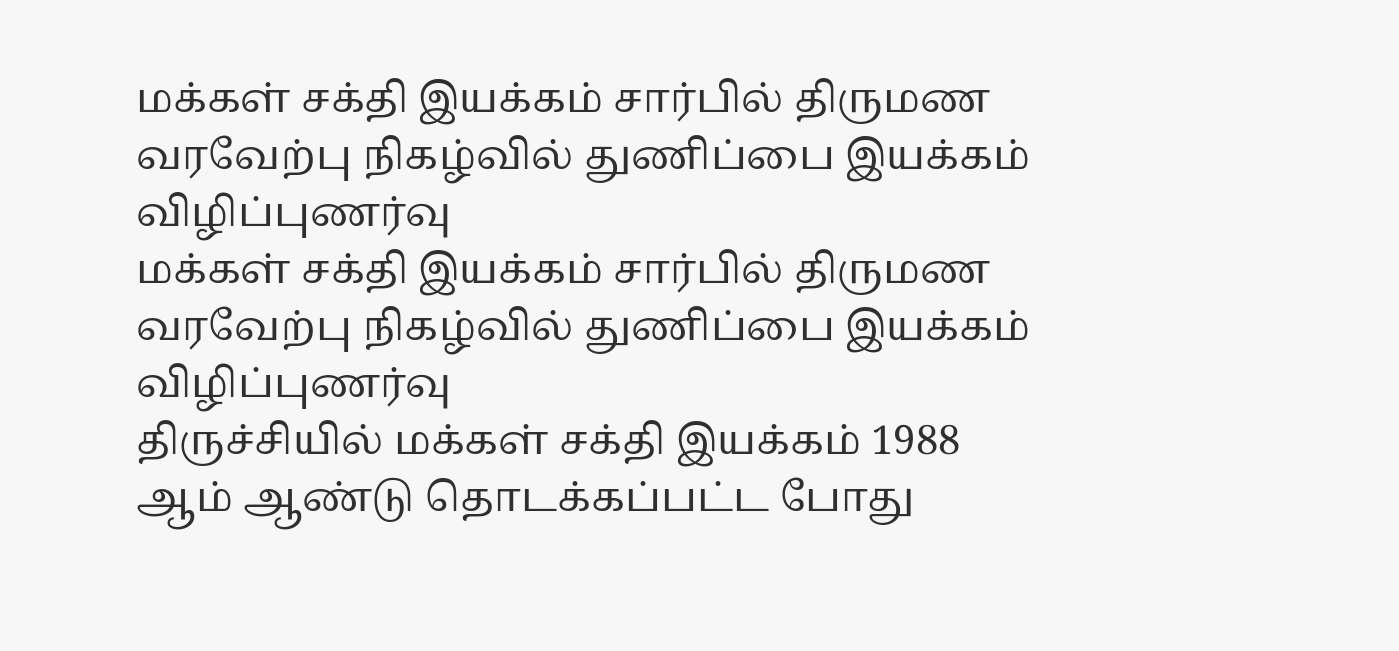மக்கள் சக்தி இயக்கம் சார்பில் திருமண வரவேற்பு நிகழ்வில் துணிப்பை இயக்கம் விழிப்புணர்வு
மக்கள் சக்தி இயக்கம் சார்பில் திருமண வரவேற்பு நிகழ்வில் துணிப்பை இயக்கம் விழிப்புணர்வு
திருச்சியில் மக்கள் சக்தி இயக்கம் 1988 ஆம் ஆண்டு தொடக்கப்பட்ட போது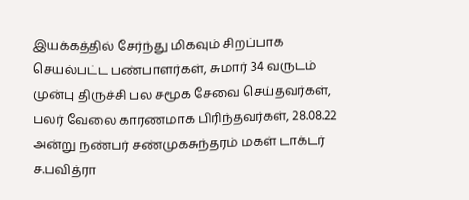இயக்கத்தில் சேர்ந்து மிகவும் சிறப்பாக செயல்பட்ட பண்பாளர்கள், சுமார் 34 வருடம் முன்பு திருச்சி பல சமூக சேவை செய்தவர்கள், பலர் வேலை காரணமாக பிரிந்தவர்கள், 28.08.22 அன்று நண்பர் சண்முகசுந்தரம் மகள் டாக்டர் ச.பவித்ரா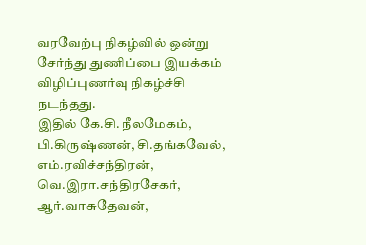வரவேற்பு நிகழ்வில் ஒன்று சேர்ந்து துணிப்பை இயக்கம் விழிப்புணர்வு நிகழ்ச்சி நடந்தது.
இதில் கே.சி. நீலமேகம், பி.கிருஷ்ணன், சி.தங்கவேல், எம்.ரவிச்சந்திரன், வெ.இரா.சந்திரசேகர், ஆர்.வாசுதேவன்,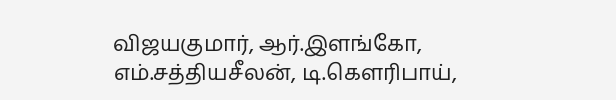விஜயகுமார், ஆர்.இளங்கோ, எம்.சத்தியசீலன், டி.கெளரிபாய்,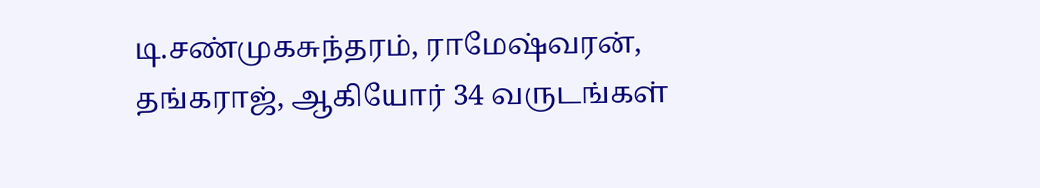டி.சண்முகசுந்தரம், ராமேஷ்வரன், தங்கராஜ், ஆகியோர் 34 வருடங்கள்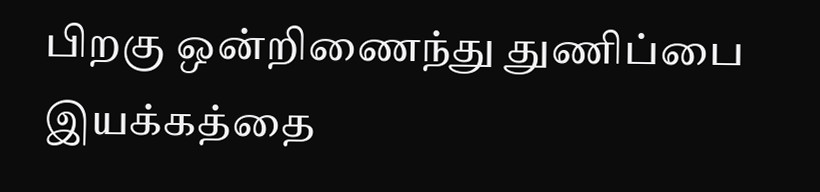பிறகு ஒன்றிணைந்து துணிப்பை இயக்கத்தை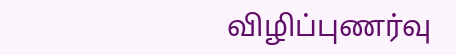விழிப்புணர்வு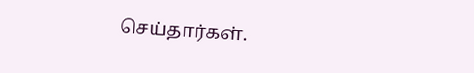செய்தார்கள்.